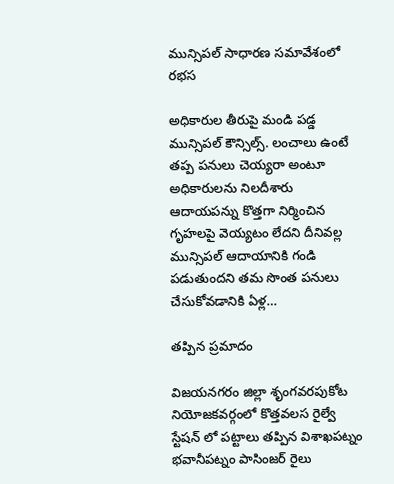మున్సిపల్ సాధారణ సమావేశంలో రభస

అధికారుల తీరుపై మండి పడ్డ మున్సిపల్ కౌన్సిల్స్. లంచాలు ఉంటే తప్ప పనులు చెయ్యరా అంటూ అధికారులను నిలదీశారు ఆదాయపన్ను కొత్తగా నిర్మించిన గృహలపై వెయ్యటం లేదని దీనివల్ల మున్సిపల్ ఆదాయానికి గండి పడుతుందని తమ సొంత పనులు చేసుకోవడానికి ఏళ్ల…

తప్పిన ప్రమాదం

విజయనగరం జిల్లా శృంగవరపుకోట నియోజకవర్గంలో కొత్తవలస రైల్వే స్టేషన్ లో పట్టాలు తప్పిన విశాఖపట్నం భవానీపట్నం పాసింజర్ రైలు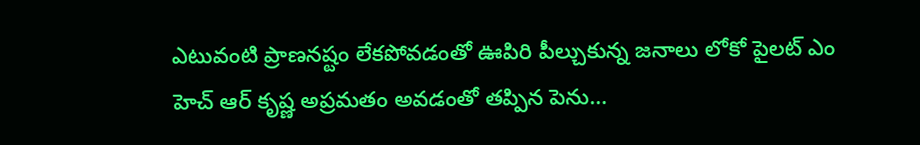ఎటువంటి ప్రాణనష్టం లేకపోవడంతో ఊపిరి పీల్చుకున్న జనాలు లోకో పైలట్ ఎం హెచ్ ఆర్ కృష్ణ అప్రమతం అవడంతో తప్పిన పెను…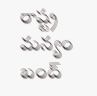రాష్ట్ర మన్యం బంద్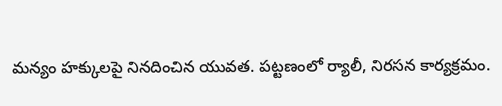మన్యం హక్కులపై నినదించిన యువత. పట్టణంలో ర్యాలీ, నిరసన కార్యక్రమం.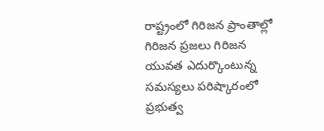రాష్ట్రంలో గిరిజన ప్రాంతాల్లో గిరిజన ప్రజలు గిరిజన యువత ఎదుర్కొంటున్న సమస్యలు పరిష్కారంలో ప్రభుత్వ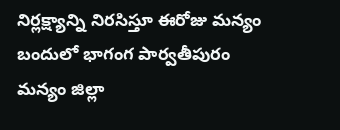నిర్లక్ష్యాన్ని నిరసిస్తూ ఈరోజు మన్యం బందులో భాగంగ పార్వతీపురం మన్యం జిల్లా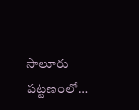సాలూరు పట్టణంలో…